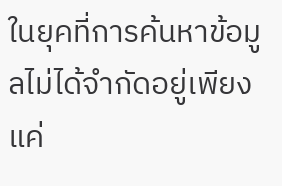ในยุคที่การค้นหาข้อมูลไม่ได้จำกัดอยู่เพียงแค่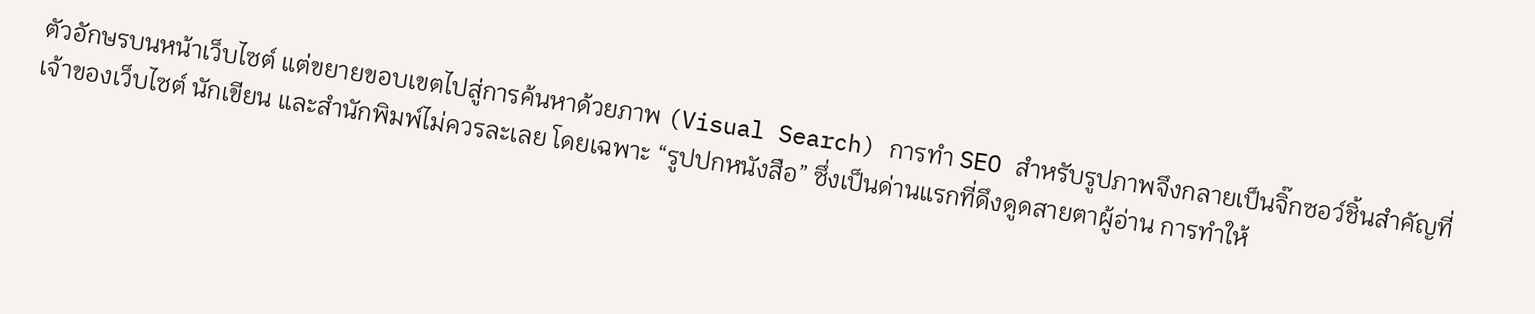ตัวอักษรบนหน้าเว็บไซต์ แต่ขยายขอบเขตไปสู่การค้นหาด้วยภาพ (Visual Search) การทำ SEO สำหรับรูปภาพจึงกลายเป็นจิ๊กซอว์ชิ้นสำคัญที่เจ้าของเว็บไซต์ นักเขียน และสำนักพิมพ์ไม่ควรละเลย โดยเฉพาะ “รูปปกหนังสือ” ซึ่งเป็นด่านแรกที่ดึงดูดสายตาผู้อ่าน การทำให้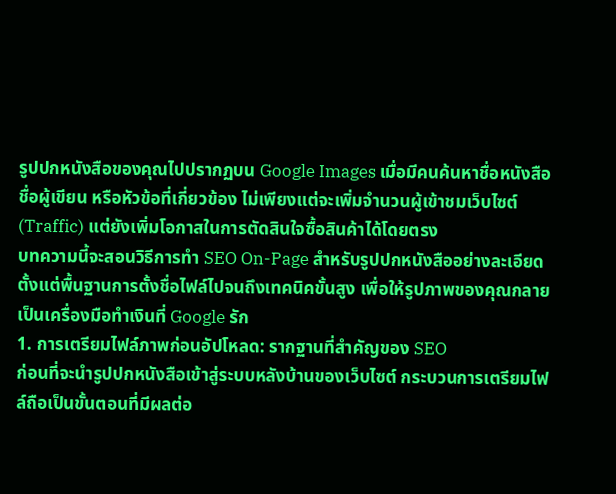รูปปกหนังสือของคุณไปปรากฏบน Google Images เมื่อมีคนค้นหาชื่อหนังสือ ชื่อผู้เขียน หรือหัวข้อที่เกี่ยวข้อง ไม่เพียงแต่จะเพิ่มจำนวนผู้เข้าชมเว็บไซต์ (Traffic) แต่ยังเพิ่มโอกาสในการตัดสินใจซื้อสินค้าได้โดยตรง
บทความนี้จะสอนวิธีการทำ SEO On-Page สำหรับรูปปกหนังสืออย่างละเอียด ตั้งแต่พื้นฐานการตั้งชื่อไฟล์ไปจนถึงเทคนิคขั้นสูง เพื่อให้รูปภาพของคุณกลายเป็นเครื่องมือทำเงินที่ Google รัก
1. การเตรียมไฟล์ภาพก่อนอัปโหลด: รากฐานที่สำคัญของ SEO
ก่อนที่จะนำรูปปกหนังสือเข้าสู่ระบบหลังบ้านของเว็บไซต์ กระบวนการเตรียมไฟล์ถือเป็นขั้นตอนที่มีผลต่อ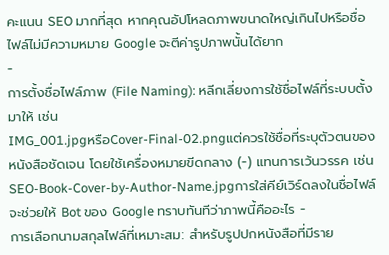คะแนน SEO มากที่สุด หากคุณอัปโหลดภาพขนาดใหญ่เกินไปหรือชื่อไฟล์ไม่มีความหมาย Google จะตีค่ารูปภาพนั้นได้ยาก
-
การตั้งชื่อไฟล์ภาพ (File Naming): หลีกเลี่ยงการใช้ชื่อไฟล์ที่ระบบตั้งมาให้ เช่น
IMG_001.jpgหรือCover-Final-02.pngแต่ควรใช้ชื่อที่ระบุตัวตนของหนังสือชัดเจน โดยใช้เครื่องหมายขีดกลาง (-) แทนการเว้นวรรค เช่นSEO-Book-Cover-by-Author-Name.jpgการใส่คีย์เวิร์ดลงในชื่อไฟล์จะช่วยให้ Bot ของ Google ทราบทันทีว่าภาพนี้คืออะไร -
การเลือกนามสกุลไฟล์ที่เหมาะสม: สำหรับรูปปกหนังสือที่มีราย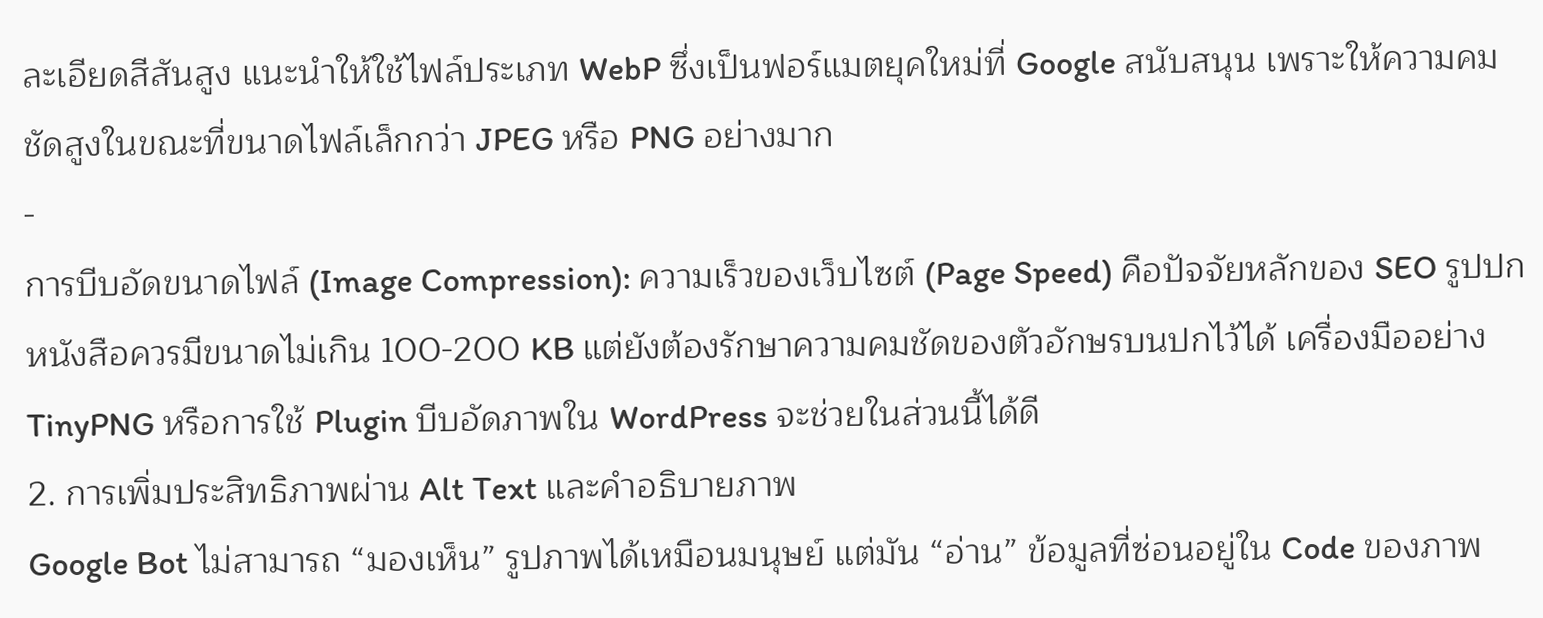ละเอียดสีสันสูง แนะนำให้ใช้ไฟล์ประเภท WebP ซึ่งเป็นฟอร์แมตยุคใหม่ที่ Google สนับสนุน เพราะให้ความคมชัดสูงในขณะที่ขนาดไฟล์เล็กกว่า JPEG หรือ PNG อย่างมาก
-
การบีบอัดขนาดไฟล์ (Image Compression): ความเร็วของเว็บไซต์ (Page Speed) คือปัจจัยหลักของ SEO รูปปกหนังสือควรมีขนาดไม่เกิน 100-200 KB แต่ยังต้องรักษาความคมชัดของตัวอักษรบนปกไว้ได้ เครื่องมืออย่าง TinyPNG หรือการใช้ Plugin บีบอัดภาพใน WordPress จะช่วยในส่วนนี้ได้ดี
2. การเพิ่มประสิทธิภาพผ่าน Alt Text และคำอธิบายภาพ
Google Bot ไม่สามารถ “มองเห็น” รูปภาพได้เหมือนมนุษย์ แต่มัน “อ่าน” ข้อมูลที่ซ่อนอยู่ใน Code ของภาพ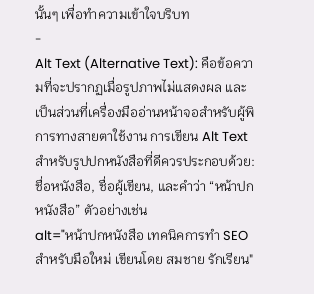นั้นๆ เพื่อทำความเข้าใจบริบท
-
Alt Text (Alternative Text): คือข้อความที่จะปรากฏเมื่อรูปภาพไม่แสดงผล และเป็นส่วนที่เครื่องมืออ่านหน้าจอสำหรับผู้พิการทางสายตาใช้งาน การเขียน Alt Text สำหรับรูปปกหนังสือที่ดีควรประกอบด้วย: ชื่อหนังสือ, ชื่อผู้เขียน, และคำว่า “หน้าปกหนังสือ” ตัวอย่างเช่น
alt="หน้าปกหนังสือ เทคนิคการทำ SEO สำหรับมือใหม่ เขียนโดย สมชาย รักเรียน"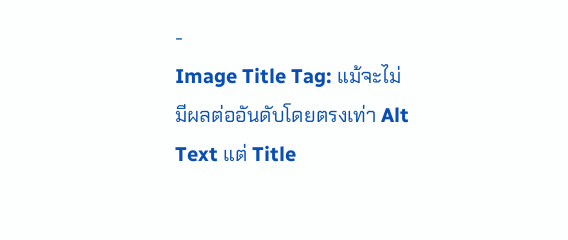-
Image Title Tag: แม้จะไม่มีผลต่ออันดับโดยตรงเท่า Alt Text แต่ Title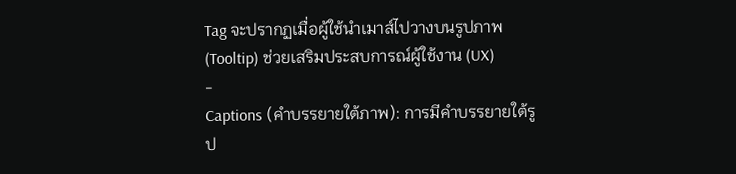Tag จะปรากฏเมื่อผู้ใช้นำเมาส์ไปวางบนรูปภาพ (Tooltip) ช่วยเสริมประสบการณ์ผู้ใช้งาน (UX)
-
Captions (คำบรรยายใต้ภาพ): การมีคำบรรยายใต้รูป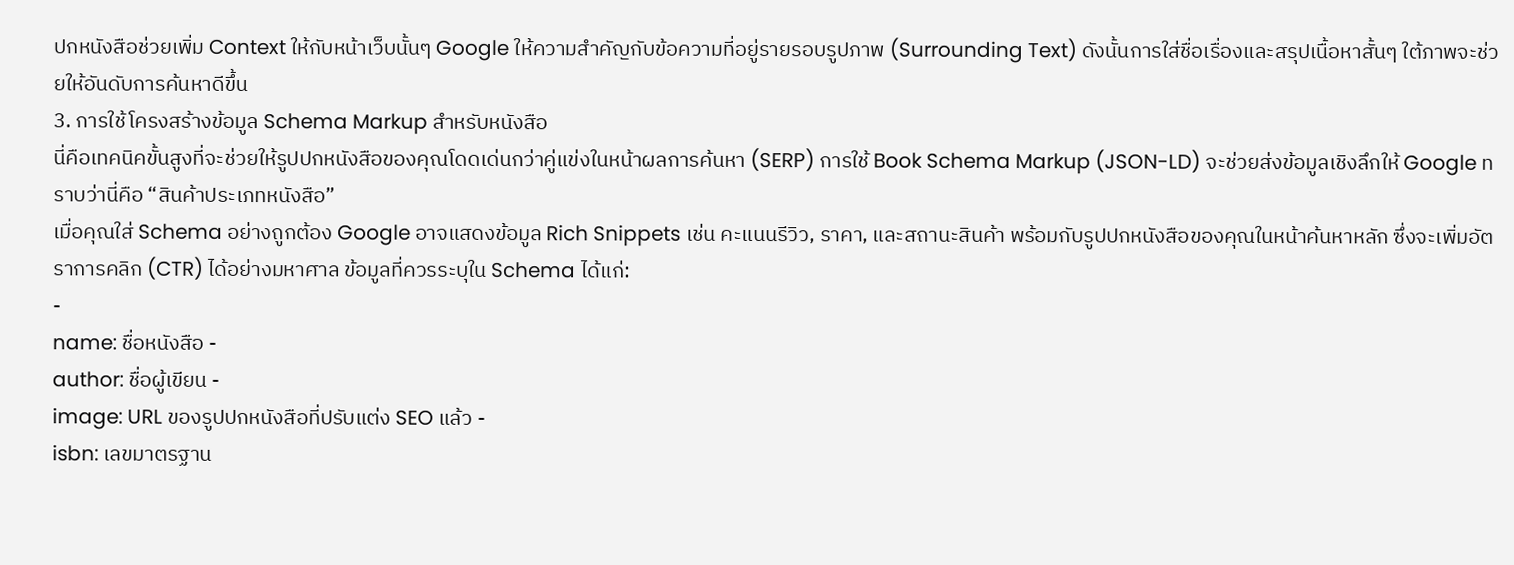ปกหนังสือช่วยเพิ่ม Context ให้กับหน้าเว็บนั้นๆ Google ให้ความสำคัญกับข้อความที่อยู่รายรอบรูปภาพ (Surrounding Text) ดังนั้นการใส่ชื่อเรื่องและสรุปเนื้อหาสั้นๆ ใต้ภาพจะช่วยให้อันดับการค้นหาดีขึ้น
3. การใช้โครงสร้างข้อมูล Schema Markup สำหรับหนังสือ
นี่คือเทคนิคขั้นสูงที่จะช่วยให้รูปปกหนังสือของคุณโดดเด่นกว่าคู่แข่งในหน้าผลการค้นหา (SERP) การใช้ Book Schema Markup (JSON-LD) จะช่วยส่งข้อมูลเชิงลึกให้ Google ทราบว่านี่คือ “สินค้าประเภทหนังสือ”
เมื่อคุณใส่ Schema อย่างถูกต้อง Google อาจแสดงข้อมูล Rich Snippets เช่น คะแนนรีวิว, ราคา, และสถานะสินค้า พร้อมกับรูปปกหนังสือของคุณในหน้าค้นหาหลัก ซึ่งจะเพิ่มอัตราการคลิก (CTR) ได้อย่างมหาศาล ข้อมูลที่ควรระบุใน Schema ได้แก่:
-
name: ชื่อหนังสือ -
author: ชื่อผู้เขียน -
image: URL ของรูปปกหนังสือที่ปรับแต่ง SEO แล้ว -
isbn: เลขมาตรฐาน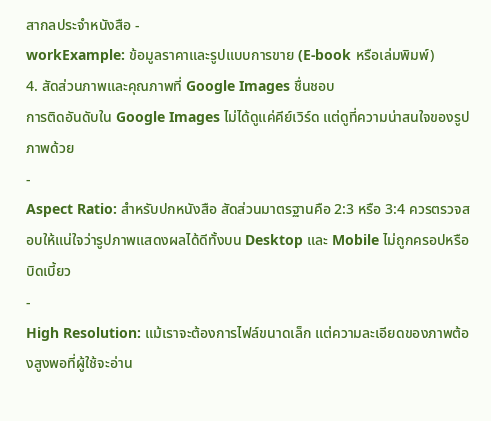สากลประจำหนังสือ -
workExample: ข้อมูลราคาและรูปแบบการขาย (E-book หรือเล่มพิมพ์)
4. สัดส่วนภาพและคุณภาพที่ Google Images ชื่นชอบ
การติดอันดับใน Google Images ไม่ได้ดูแค่คีย์เวิร์ด แต่ดูที่ความน่าสนใจของรูปภาพด้วย
-
Aspect Ratio: สำหรับปกหนังสือ สัดส่วนมาตรฐานคือ 2:3 หรือ 3:4 ควรตรวจสอบให้แน่ใจว่ารูปภาพแสดงผลได้ดีทั้งบน Desktop และ Mobile ไม่ถูกครอปหรือบิดเบี้ยว
-
High Resolution: แม้เราจะต้องการไฟล์ขนาดเล็ก แต่ความละเอียดของภาพต้องสูงพอที่ผู้ใช้จะอ่าน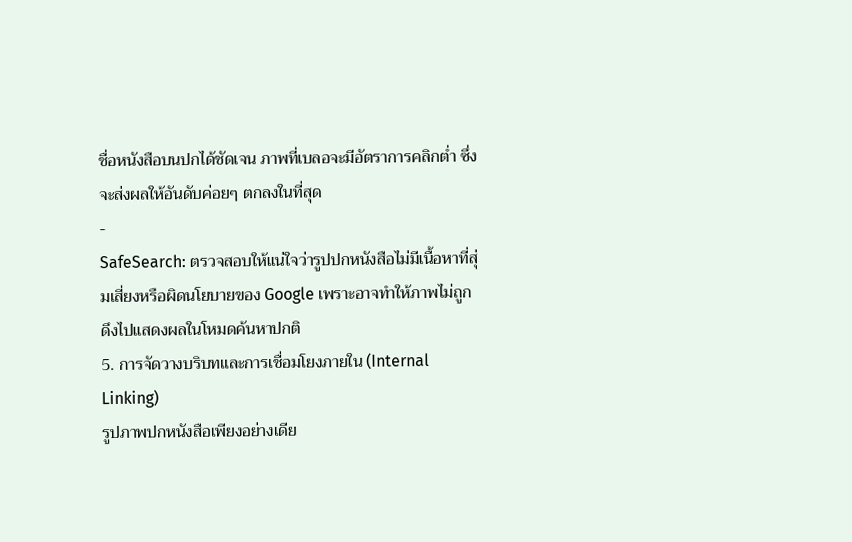ชื่อหนังสือบนปกได้ชัดเจน ภาพที่เบลอจะมีอัตราการคลิกต่ำ ซึ่งจะส่งผลให้อันดับค่อยๆ ตกลงในที่สุด
-
SafeSearch: ตรวจสอบให้แน่ใจว่ารูปปกหนังสือไม่มีเนื้อหาที่สุ่มเสี่ยงหรือผิดนโยบายของ Google เพราะอาจทำให้ภาพไม่ถูกดึงไปแสดงผลในโหมดค้นหาปกติ
5. การจัดวางบริบทและการเชื่อมโยงภายใน (Internal Linking)
รูปภาพปกหนังสือเพียงอย่างเดีย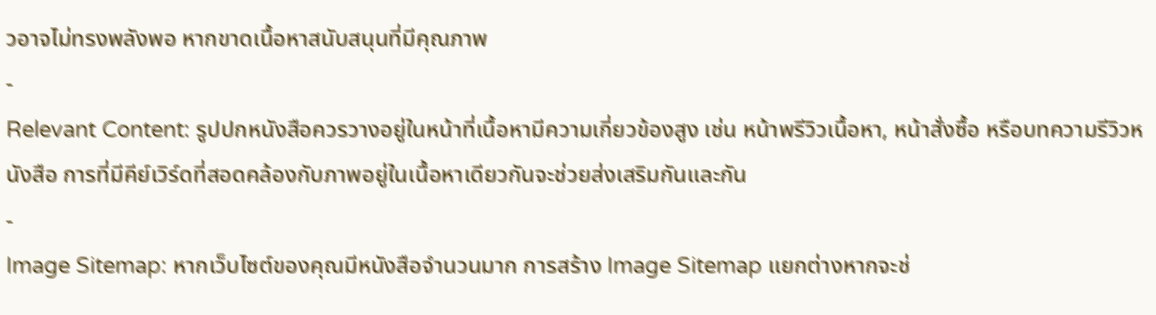วอาจไม่ทรงพลังพอ หากขาดเนื้อหาสนับสนุนที่มีคุณภาพ
-
Relevant Content: รูปปกหนังสือควรวางอยู่ในหน้าที่เนื้อหามีความเกี่ยวข้องสูง เช่น หน้าพรีวิวเนื้อหา, หน้าสั่งซื้อ หรือบทความรีวิวหนังสือ การที่มีคีย์เวิร์ดที่สอดคล้องกับภาพอยู่ในเนื้อหาเดียวกันจะช่วยส่งเสริมกันและกัน
-
Image Sitemap: หากเว็บไซต์ของคุณมีหนังสือจำนวนมาก การสร้าง Image Sitemap แยกต่างหากจะช่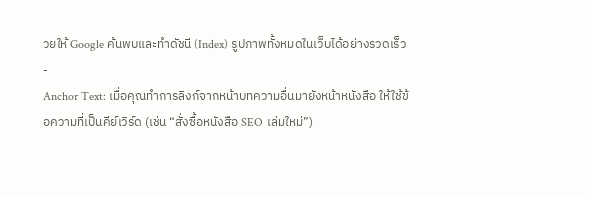วยให้ Google ค้นพบและทำดัชนี (Index) รูปภาพทั้งหมดในเว็บได้อย่างรวดเร็ว
-
Anchor Text: เมื่อคุณทำการลิงก์จากหน้าบทความอื่นมายังหน้าหนังสือ ให้ใช้ข้อความที่เป็นคีย์เวิร์ด (เช่น “สั่งซื้อหนังสือ SEO เล่มใหม่”)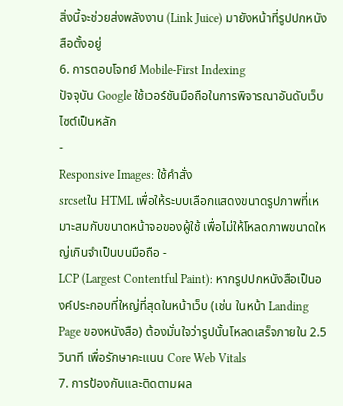สิ่งนี้จะช่วยส่งพลังงาน (Link Juice) มายังหน้าที่รูปปกหนังสือตั้งอยู่
6. การตอบโจทย์ Mobile-First Indexing
ปัจจุบัน Google ใช้เวอร์ชันมือถือในการพิจารณาอันดับเว็บไซต์เป็นหลัก
-
Responsive Images: ใช้คำสั่ง
srcsetใน HTML เพื่อให้ระบบเลือกแสดงขนาดรูปภาพที่เหมาะสมกับขนาดหน้าจอของผู้ใช้ เพื่อไม่ให้โหลดภาพขนาดใหญ่เกินจำเป็นบนมือถือ -
LCP (Largest Contentful Paint): หากรูปปกหนังสือเป็นองค์ประกอบที่ใหญ่ที่สุดในหน้าเว็บ (เช่น ในหน้า Landing Page ของหนังสือ) ต้องมั่นใจว่ารูปนั้นโหลดเสร็จภายใน 2.5 วินาที เพื่อรักษาคะแนน Core Web Vitals
7. การป้องกันและติดตามผล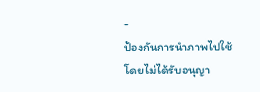-
ป้องกันการนำภาพไปใช้โดยไม่ได้รับอนุญา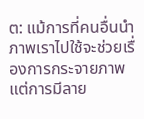ต: แม้การที่คนอื่นนำภาพเราไปใช้จะช่วยเรื่องการกระจายภาพ แต่การมีลาย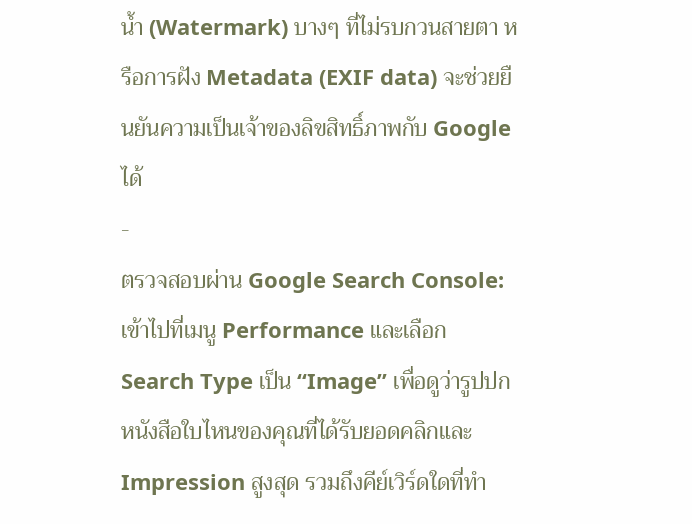น้ำ (Watermark) บางๆ ที่ไม่รบกวนสายตา หรือการฝัง Metadata (EXIF data) จะช่วยยืนยันความเป็นเจ้าของลิขสิทธิ์ภาพกับ Google ได้
-
ตรวจสอบผ่าน Google Search Console: เข้าไปที่เมนู Performance และเลือก Search Type เป็น “Image” เพื่อดูว่ารูปปกหนังสือใบไหนของคุณที่ได้รับยอดคลิกและ Impression สูงสุด รวมถึงคีย์เวิร์ดใดที่ทำ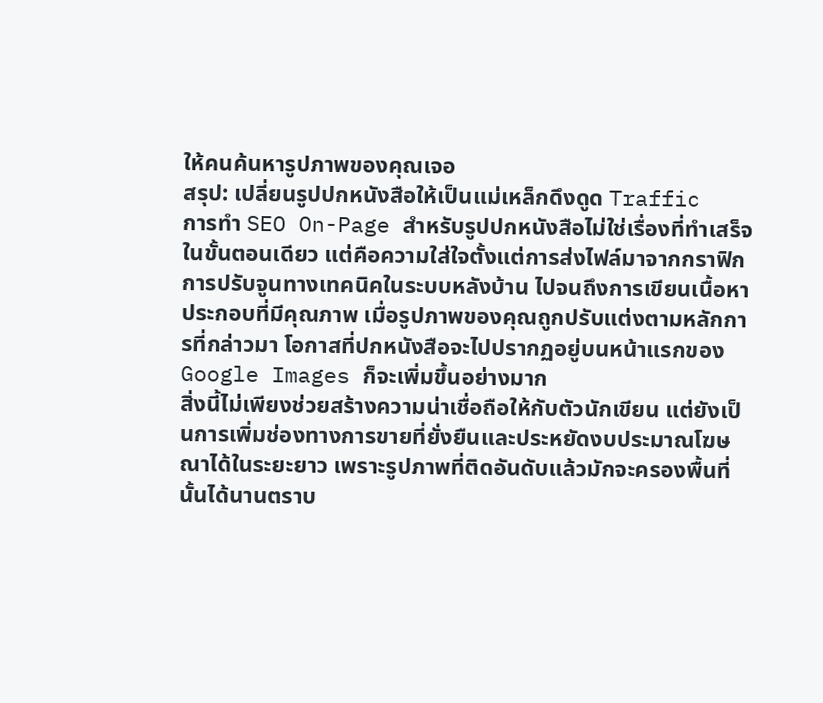ให้คนค้นหารูปภาพของคุณเจอ
สรุป: เปลี่ยนรูปปกหนังสือให้เป็นแม่เหล็กดึงดูด Traffic
การทำ SEO On-Page สำหรับรูปปกหนังสือไม่ใช่เรื่องที่ทำเสร็จในขั้นตอนเดียว แต่คือความใส่ใจตั้งแต่การส่งไฟล์มาจากกราฟิก การปรับจูนทางเทคนิคในระบบหลังบ้าน ไปจนถึงการเขียนเนื้อหาประกอบที่มีคุณภาพ เมื่อรูปภาพของคุณถูกปรับแต่งตามหลักการที่กล่าวมา โอกาสที่ปกหนังสือจะไปปรากฏอยู่บนหน้าแรกของ Google Images ก็จะเพิ่มขึ้นอย่างมาก
สิ่งนี้ไม่เพียงช่วยสร้างความน่าเชื่อถือให้กับตัวนักเขียน แต่ยังเป็นการเพิ่มช่องทางการขายที่ยั่งยืนและประหยัดงบประมาณโฆษณาได้ในระยะยาว เพราะรูปภาพที่ติดอันดับแล้วมักจะครองพื้นที่นั้นได้นานตราบ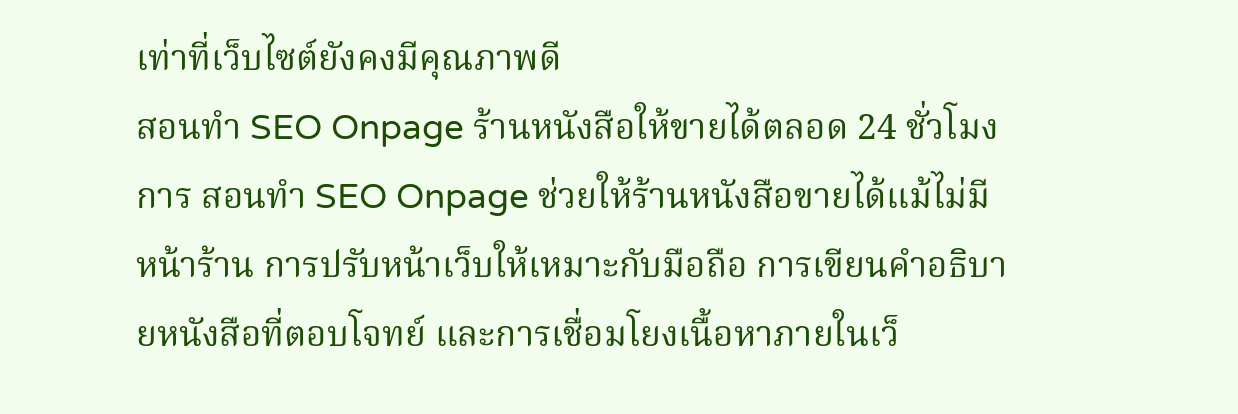เท่าที่เว็บไซต์ยังคงมีคุณภาพดี
สอนทำ SEO Onpage ร้านหนังสือให้ขายได้ตลอด 24 ชั่วโมง
การ สอนทำ SEO Onpage ช่วยให้ร้านหนังสือขายได้แม้ไม่มีหน้าร้าน การปรับหน้าเว็บให้เหมาะกับมือถือ การเขียนคำอธิบายหนังสือที่ตอบโจทย์ และการเชื่อมโยงเนื้อหาภายในเว็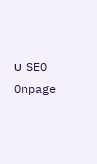บ SEO Onpage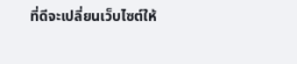ที่ดีจะเปลี่ยนเว็บไซต์ให้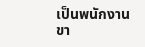เป็นพนักงานขา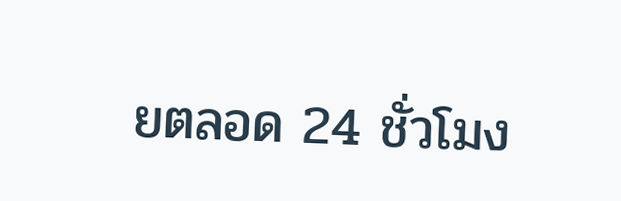ยตลอด 24 ชั่วโมง